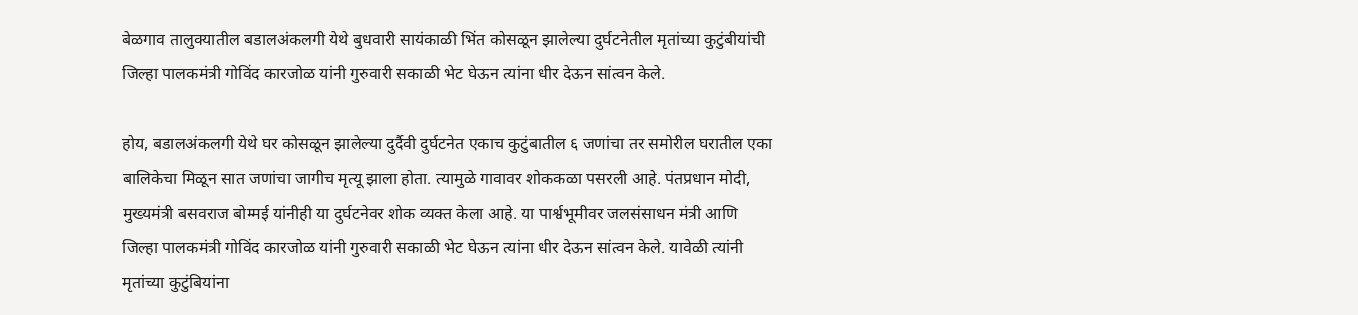बेळगाव तालुक्यातील बडालअंकलगी येथे बुधवारी सायंकाळी भिंत कोसळून झालेल्या दुर्घटनेतील मृतांच्या कुटुंबीयांची जिल्हा पालकमंत्री गोविंद कारजोळ यांनी गुरुवारी सकाळी भेट घेऊन त्यांना धीर देऊन सांत्वन केले.

होय, बडालअंकलगी येथे घर कोसळून झालेल्या दुर्दैवी दुर्घटनेत एकाच कुटुंबातील ६ जणांचा तर समोरील घरातील एका बालिकेचा मिळून सात जणांचा जागीच मृत्यू झाला होता. त्यामुळे गावावर शोककळा पसरली आहे. पंतप्रधान मोदी, मुख्यमंत्री बसवराज बोम्मई यांनीही या दुर्घटनेवर शोक व्यक्त केला आहे. या पार्श्वभूमीवर जलसंसाधन मंत्री आणि जिल्हा पालकमंत्री गोविंद कारजोळ यांनी गुरुवारी सकाळी भेट घेऊन त्यांना धीर देऊन सांत्वन केले. यावेळी त्यांनी मृतांच्या कुटुंबियांना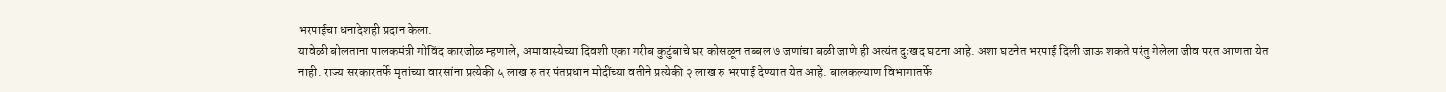भरपाईचा धनादेशही प्रदान केला.
यावेळी बोलताना पालकमंत्री गोविंद कारजोळ म्हणाले, अमावास्येच्या दिवशी एका गरीब कुटुंबाचे घर कोसळून तब्बल ७ जणांचा बळी जाणे ही अत्यंत दुःखद घटना आहे. अशा घटनेत भरपाई दिली जाऊ शकते परंतु गेलेला जीव परत आणता येत नाही. राज्य सरकारतर्फे मृतांच्या वारसांना प्रत्येकी ५ लाख रु तर पंतप्रधान मोदींच्या वतीने प्रत्येकी २ लाख रु भरपाई देण्यात येत आहे. बालकल्याण विभागातर्फे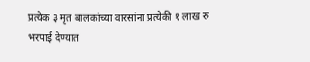प्रत्येक ३ मृत बालकांच्या वारसांना प्रत्येकी १ लाख रु भरपाई देण्यात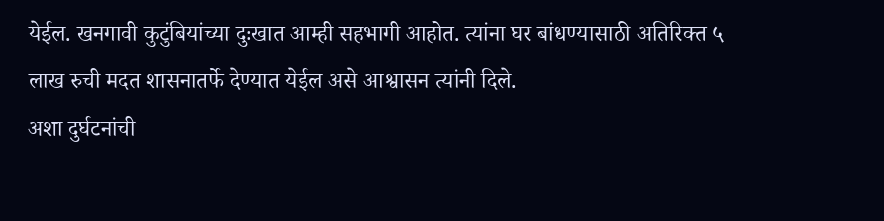येईल. खनगावी कुटुंबियांच्या दुःखात आम्ही सहभागी आहोत. त्यांना घर बांधण्यासाठी अतिरिक्त ५ लाख रुची मदत शासनातर्फे देण्यात येईल असे आश्वासन त्यांनी दिले.
अशा दुर्घटनांची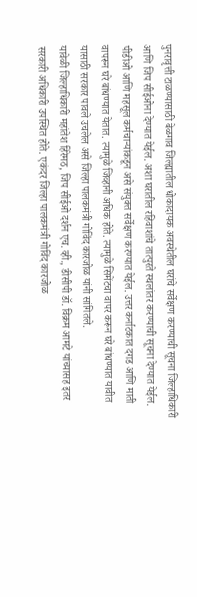पुनरावृत्ती टाळण्यासाठी बेळगाव जिल्ह्यातील धोकादायक अवस्थेतील घरांचे सर्वेक्षण करण्याची सूचना जिल्हाधिकारी आणि जिप सीईओना देण्यात येईल. अशा घरातील रहिवाशांचे तात्पुरते स्थलांतर करण्याची सूचना देण्यात येईल. पीडीओ आणि महसूल कर्मचाऱ्यांकडून असे संयुक्त सर्वेक्षण करण्यात येईल. उत्तर कर्नाटकात दगड आणि माती वापरून घरे बांधण्यात येतात. त्यामुळे जिव्हानी अधिक होते. त्यामुळे सिमेंटचा वापर करून घरे बांधण्यात यावीत यासाठी सरकार पावले उचलेल असे जिल्हा पालकमंत्री गोविंद कारजोळ यांनी सांगितले.
यावेळी जिल्हाधिकारी महांतेश हिरेमठ, जिप सीईओ दर्शन एच. व्ही., डीसीपी डॉ. विक्रम आमटे यांच्यासह इतर सरकारी अधिकारी उपस्थित होते. एकंदर जिल्हा पालकमंत्री गोविंद कारजोळ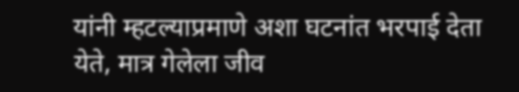यांनी म्हटल्याप्रमाणे अशा घटनांत भरपाई देता येते, मात्र गेलेला जीव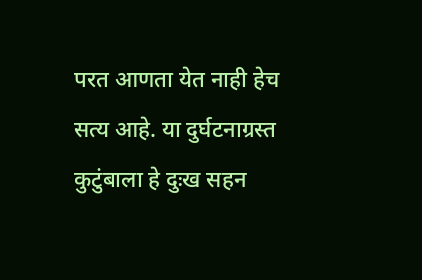परत आणता येत नाही हेच सत्य आहे. या दुर्घटनाग्रस्त कुटुंबाला हे दुःख सहन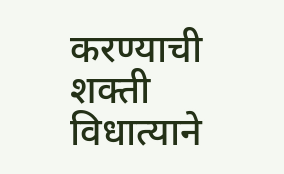करण्याची शक्ती विधात्याने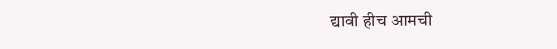द्यावी हीच आमची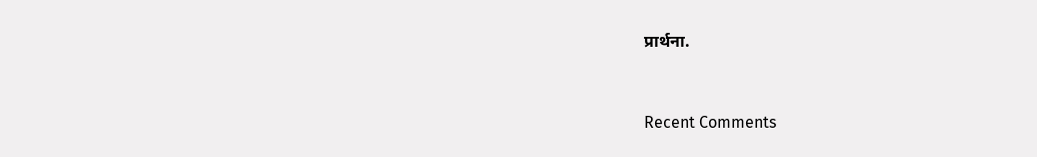प्रार्थना.


Recent Comments